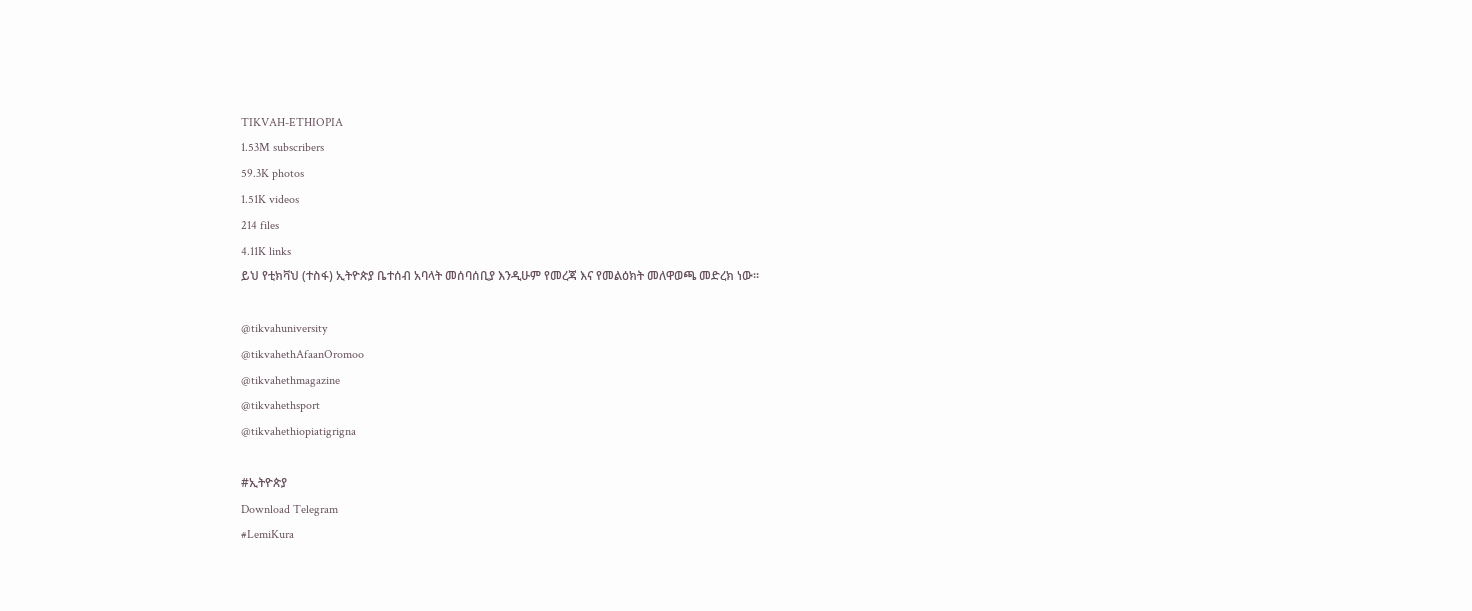TIKVAH-ETHIOPIA
1.53M subscribers
59.3K photos
1.51K videos
214 files
4.11K links
ይህ የቲክቫህ (ተስፋ) ኢትዮጵያ ቤተሰብ አባላት መሰባሰቢያ እንዲሁም የመረጃ እና የመልዕክት መለዋወጫ መድረክ ነው።

@tikvahuniversity
@tikvahethAfaanOromoo
@tikvahethmagazine
@tikvahethsport
@tikvahethiopiatigrigna

#ኢትዮጵያ
Download Telegram
#LemiKura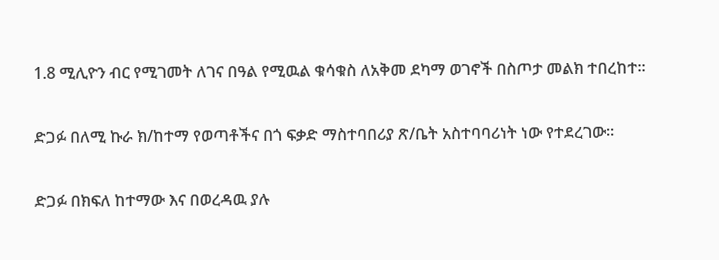1.8 ሚሊዮን ብር የሚገመት ለገና በዓል የሚዉል ቁሳቁስ ለአቅመ ደካማ ወገኖች በስጦታ መልክ ተበረከተ።

ድጋፉ በለሚ ኩራ ክ/ከተማ የወጣቶችና በጎ ፍቃድ ማስተባበሪያ ጽ/ቤት አስተባባሪነት ነው የተደረገው።

ድጋፉ በክፍለ ከተማው እና በወረዳዉ ያሉ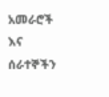አመራሮች እና ሰራተኞችን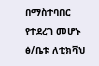በማስተባበር የተደረገ መሆኑ ፅ/ቤቱ ለቲክቫህ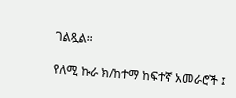ገልጿል።

የለሚ ኩራ ክ/ከተማ ከፍተኛ አመራሮች ፤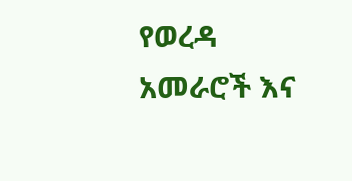የወረዳ አመራሮች እና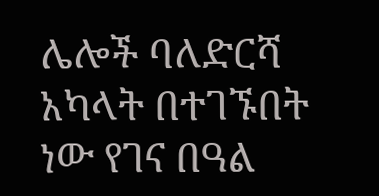ሌሎች ባለድርሻ አካላት በተገኙበት ነው የገና በዓል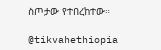ስጦታው የተበረከተው።

@tikvahethiopia